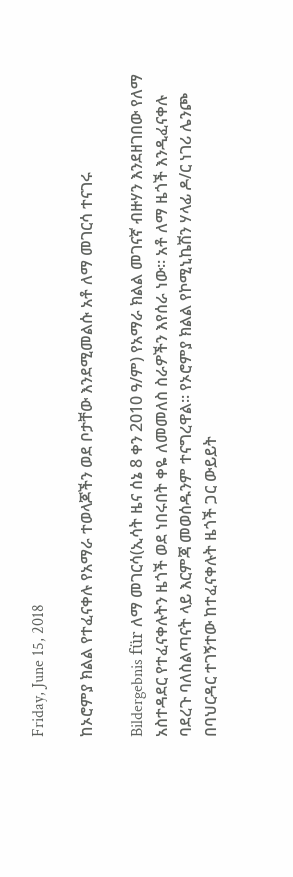Friday, June 15, 2018

ከኦሮምያ ክልል የተፈናቀሉ የአማራ ተወላጆችን ወደ ቦታቸው እንደሚመልሱ አቶ ለማ መገርሳ ተናገሩ

Bildergebnis für ለማ መገርሳ(ኢሳት ዜና ሰኔ 8 ቀን 2010 ዓ/ም) የአማራ ክልል መገናኛ ብዙሃን እንደዘገበው የለማ አስተዳደር የተፈናቀሉትን ዜጎች ወደ ነበሩበት ቀዬ ለመመለስ ስራዎችን እየሰራ ነው። አቶ ለማ ዜጎች እንዲፈናቀሉ ባደረጉ ባለስልጣናት ላይ እርምጃ መወሰዱንም ተናግረዋል። የኦሮምያ ክልል የኮሚኒኬሽን ሃላፊ ዶ/ር ነገሪ ሌንጮ በባህርዳር ተገኝተው ከተፈናቀሉት ዜጎች ጋር ውይይት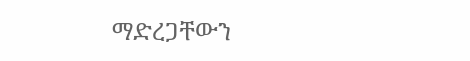ማድረጋቸውን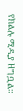የክልሉ ሚዲያ ዘግቧል።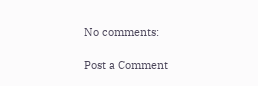No comments:

Post a Comment